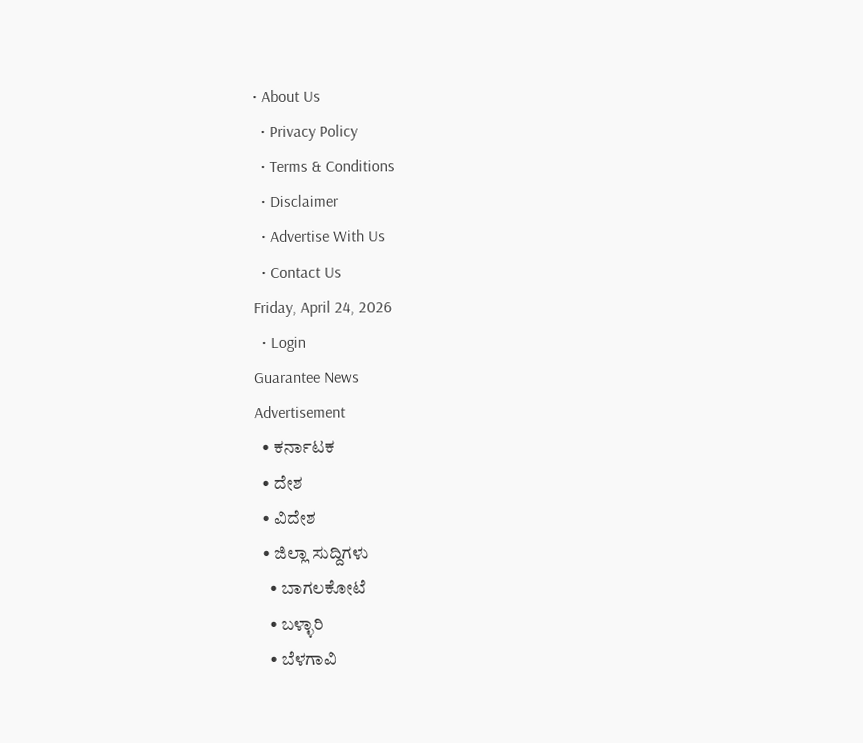• About Us
  • Privacy Policy
  • Terms & Conditions
  • Disclaimer
  • Advertise With Us
  • Contact Us
Friday, April 24, 2026
  • Login
Guarantee News
Advertisement
  • ಕರ್ನಾಟಕ
  • ದೇಶ
  • ವಿದೇಶ
  • ಜಿಲ್ಲಾ ಸುದ್ದಿಗಳು
    • ಬಾಗಲಕೋಟೆ
    • ಬಳ್ಳಾರಿ
    • ಬೆಳಗಾವಿ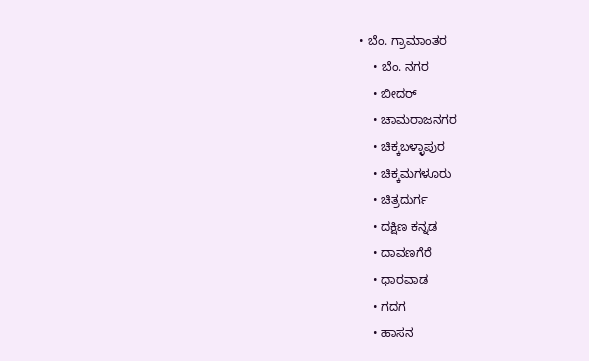• ಬೆಂ. ಗ್ರಾಮಾಂತರ
    • ಬೆಂ. ನಗರ
    • ಬೀದರ್
    • ಚಾಮರಾಜನಗರ
    • ಚಿಕ್ಕಬಳ್ಳಾಪುರ
    • ಚಿಕ್ಕಮಗಳೂರು
    • ಚಿತ್ರದುರ್ಗ
    • ದಕ್ಷಿಣ ಕನ್ನಡ
    • ದಾವಣಗೆರೆ
    • ಧಾರವಾಡ
    • ಗದಗ
    • ಹಾಸನ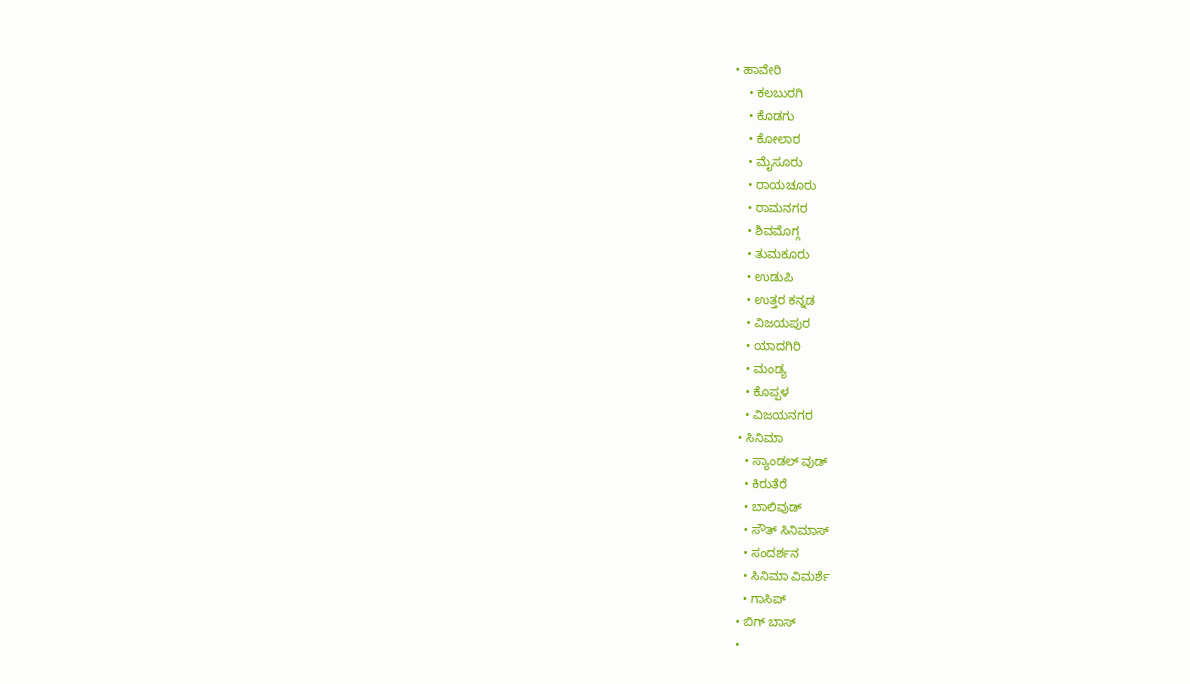• ಹಾವೇರಿ
    • ಕಲಬುರಗಿ
    • ಕೊಡಗು
    • ಕೋಲಾರ
    • ಮೈಸೂರು
    • ರಾಯಚೂರು
    • ರಾಮನಗರ
    • ಶಿವಮೊಗ್ಗ
    • ತುಮಕೂರು
    • ಉಡುಪಿ
    • ಉತ್ತರ ಕನ್ನಡ
    • ವಿಜಯಪುರ
    • ಯಾದಗಿರಿ
    • ಮಂಡ್ಯ
    • ಕೊಪ್ಪಳ
    • ವಿಜಯನಗರ
  • ಸಿನಿಮಾ
    • ಸ್ಯಾಂಡಲ್ ವುಡ್
    • ಕಿರುತೆರೆ
    • ಬಾಲಿವುಡ್
    • ಸೌತ್ ಸಿನಿಮಾಸ್
    • ಸಂದರ್ಶನ
    • ಸಿನಿಮಾ ವಿಮರ್ಶೆ
    • ಗಾಸಿಪ್
  • ಬಿಗ್ ಬಾಸ್
  •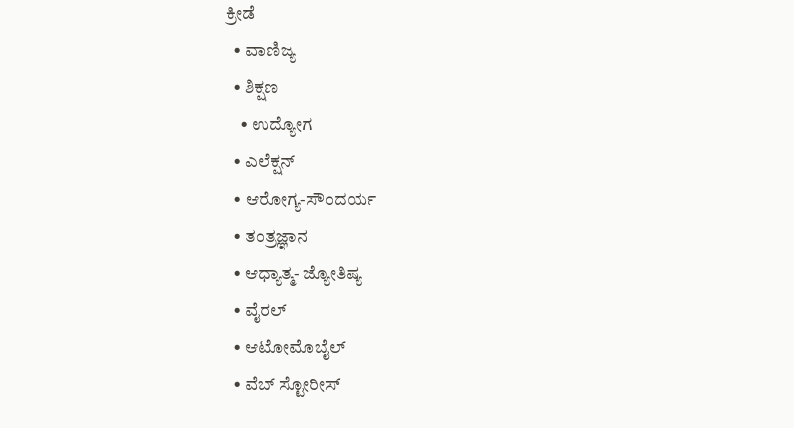ಕ್ರೀಡೆ
  • ವಾಣಿಜ್ಯ
  • ಶಿಕ್ಷಣ
    • ಉದ್ಯೋಗ
  • ಎಲೆಕ್ಷನ್
  • ಆರೋಗ್ಯ-ಸೌಂದರ್ಯ
  • ತಂತ್ರಜ್ಞಾನ
  • ಆಧ್ಯಾತ್ಮ- ಜ್ಯೋತಿಷ್ಯ
  • ವೈರಲ್
  • ಆಟೋಮೊಬೈಲ್
  • ವೆಬ್ ಸ್ಟೋರೀಸ್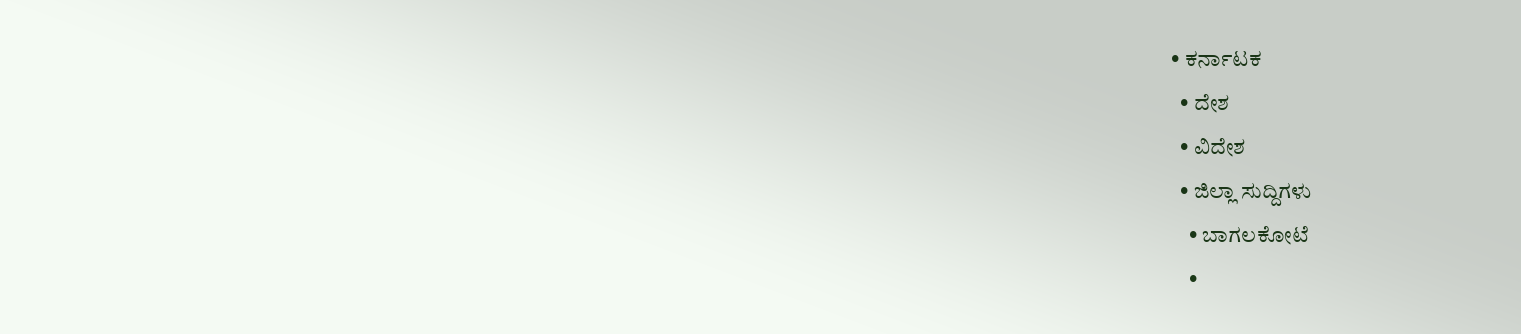• ಕರ್ನಾಟಕ
  • ದೇಶ
  • ವಿದೇಶ
  • ಜಿಲ್ಲಾ ಸುದ್ದಿಗಳು
    • ಬಾಗಲಕೋಟೆ
    •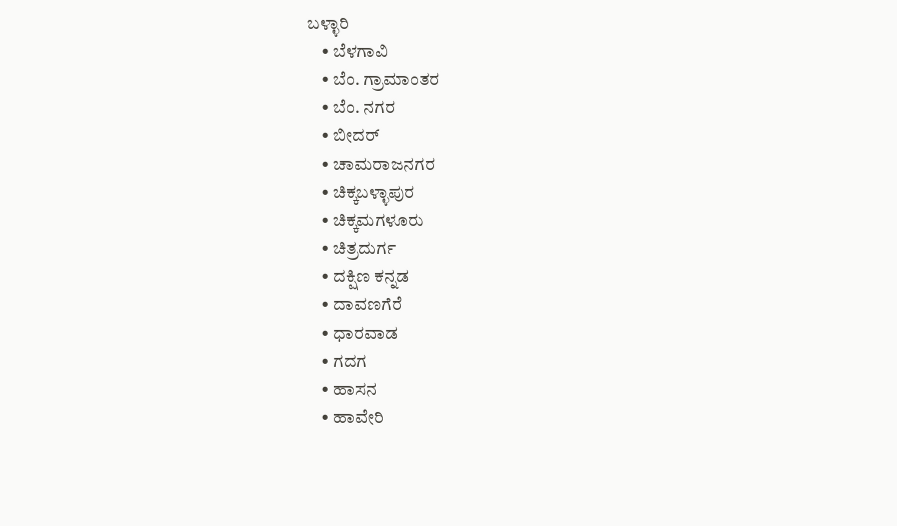ಬಳ್ಳಾರಿ
    • ಬೆಳಗಾವಿ
    • ಬೆಂ. ಗ್ರಾಮಾಂತರ
    • ಬೆಂ. ನಗರ
    • ಬೀದರ್
    • ಚಾಮರಾಜನಗರ
    • ಚಿಕ್ಕಬಳ್ಳಾಪುರ
    • ಚಿಕ್ಕಮಗಳೂರು
    • ಚಿತ್ರದುರ್ಗ
    • ದಕ್ಷಿಣ ಕನ್ನಡ
    • ದಾವಣಗೆರೆ
    • ಧಾರವಾಡ
    • ಗದಗ
    • ಹಾಸನ
    • ಹಾವೇರಿ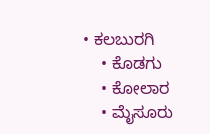• ಕಲಬುರಗಿ
    • ಕೊಡಗು
    • ಕೋಲಾರ
    • ಮೈಸೂರು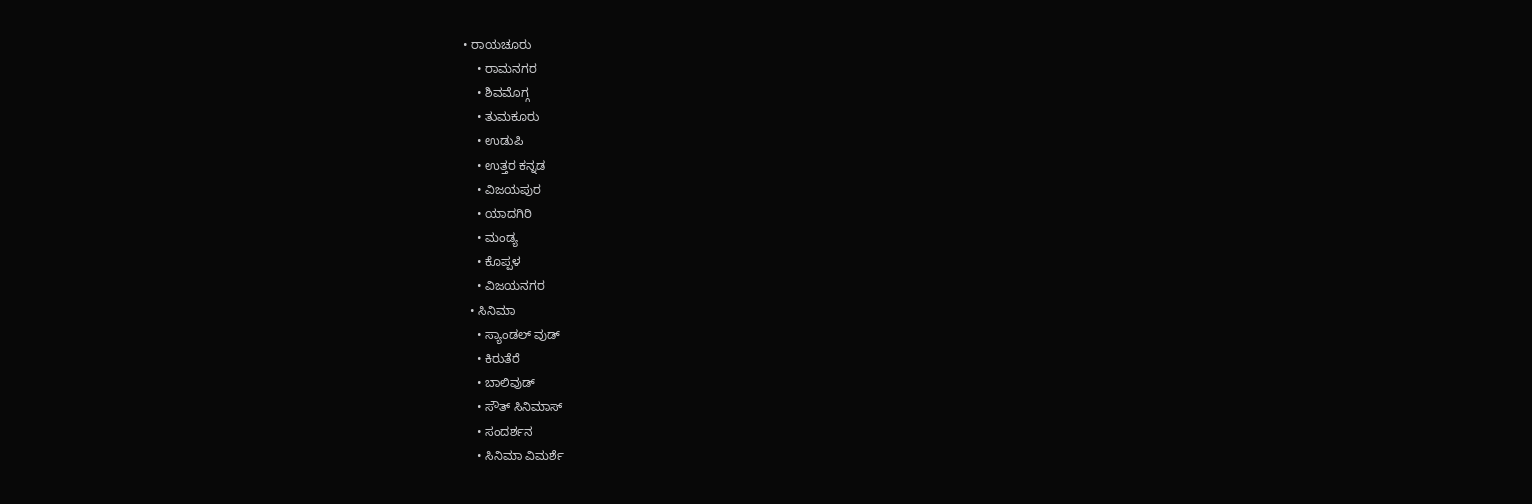• ರಾಯಚೂರು
    • ರಾಮನಗರ
    • ಶಿವಮೊಗ್ಗ
    • ತುಮಕೂರು
    • ಉಡುಪಿ
    • ಉತ್ತರ ಕನ್ನಡ
    • ವಿಜಯಪುರ
    • ಯಾದಗಿರಿ
    • ಮಂಡ್ಯ
    • ಕೊಪ್ಪಳ
    • ವಿಜಯನಗರ
  • ಸಿನಿಮಾ
    • ಸ್ಯಾಂಡಲ್ ವುಡ್
    • ಕಿರುತೆರೆ
    • ಬಾಲಿವುಡ್
    • ಸೌತ್ ಸಿನಿಮಾಸ್
    • ಸಂದರ್ಶನ
    • ಸಿನಿಮಾ ವಿಮರ್ಶೆ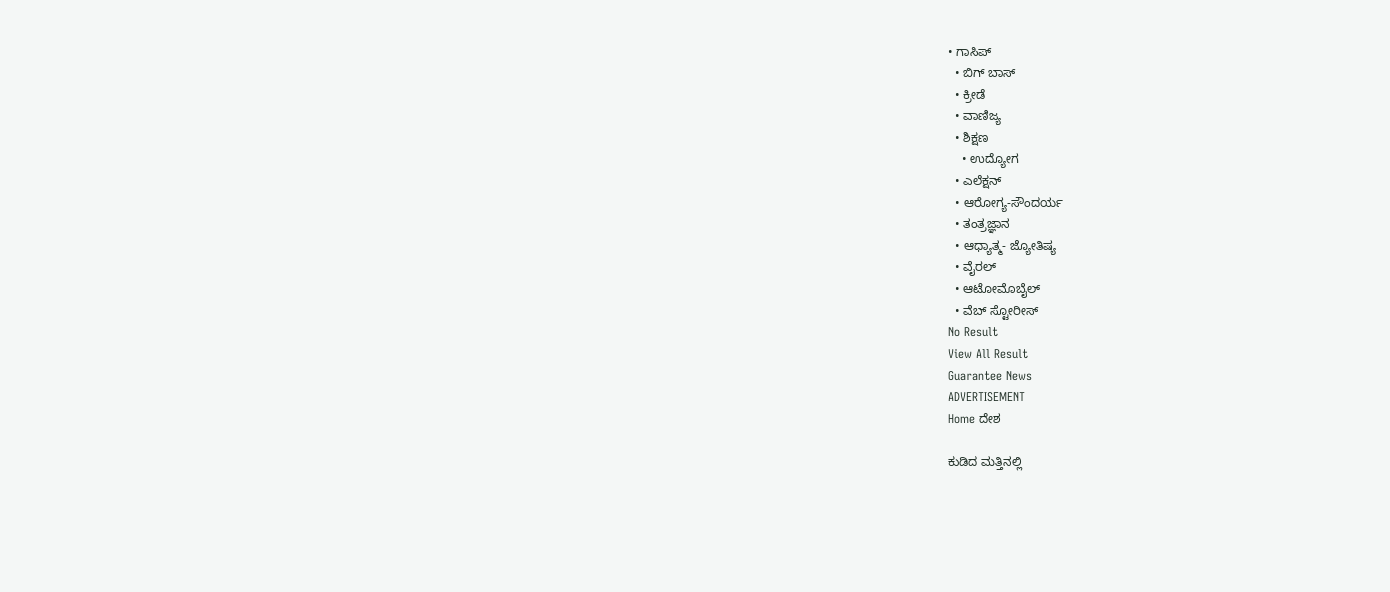• ಗಾಸಿಪ್
  • ಬಿಗ್ ಬಾಸ್
  • ಕ್ರೀಡೆ
  • ವಾಣಿಜ್ಯ
  • ಶಿಕ್ಷಣ
    • ಉದ್ಯೋಗ
  • ಎಲೆಕ್ಷನ್
  • ಆರೋಗ್ಯ-ಸೌಂದರ್ಯ
  • ತಂತ್ರಜ್ಞಾನ
  • ಆಧ್ಯಾತ್ಮ- ಜ್ಯೋತಿಷ್ಯ
  • ವೈರಲ್
  • ಆಟೋಮೊಬೈಲ್
  • ವೆಬ್ ಸ್ಟೋರೀಸ್
No Result
View All Result
Guarantee News
ADVERTISEMENT
Home ದೇಶ

ಕುಡಿದ ಮತ್ತಿನಲ್ಲಿ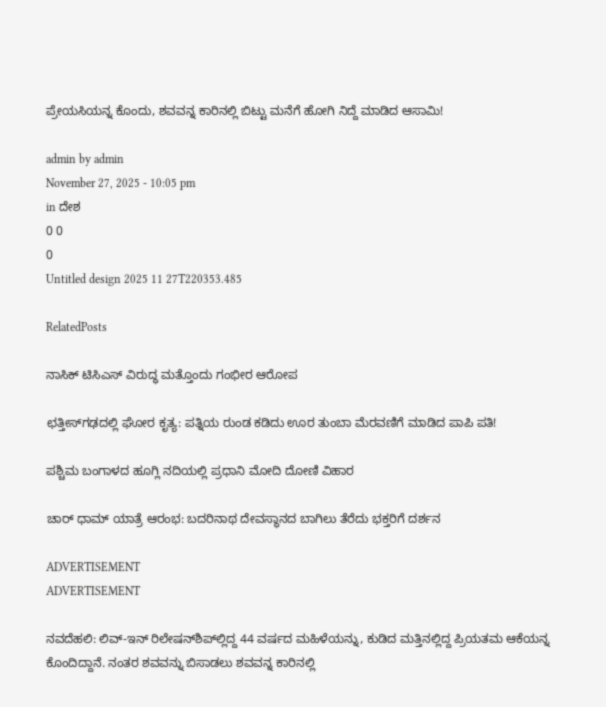ಪ್ರೇಯಸಿಯನ್ನ ಕೊಂದು, ಶವವನ್ನ ಕಾರಿನಲ್ಲಿ ಬಿಟ್ಟು ಮನೆಗೆ ಹೋಗಿ ನಿದ್ದೆ ಮಾಡಿದ ಆಸಾಮಿ!

admin by admin
November 27, 2025 - 10:05 pm
in ದೇಶ
0 0
0
Untitled design 2025 11 27T220353.485

RelatedPosts

ನಾಸಿಕ್ ಟಿಸಿಎಸ್ ವಿರುದ್ಧ ಮತ್ತೊಂದು ಗಂಭೀರ ಆರೋಪ

ಛತ್ತೀಸ್‌ಗಢದಲ್ಲಿ ಘೋರ ಕೃತ್ಯ: ಪತ್ನಿಯ ರುಂಡ ಕಡಿದು ಊರ ತುಂಬಾ ಮೆರವಣಿಗೆ ಮಾಡಿದ ಪಾಪಿ ಪತಿ!

ಪಶ್ಚಿಮ ಬಂಗಾಳದ ಹೂಗ್ಲಿ ನದಿಯಲ್ಲಿ ಪ್ರಧಾನಿ ಮೋದಿ ದೋಣಿ ವಿಹಾರ

ಚಾರ್ ಧಾಮ್ ಯಾತ್ರೆ ಆರಂಭ: ಬದರಿನಾಥ ದೇವಸ್ಥಾನದ ಬಾಗಿಲು ತೆರೆದು ಭಕ್ತರಿಗೆ ದರ್ಶನ

ADVERTISEMENT
ADVERTISEMENT

ನವದೆಹಲಿ: ಲಿವ್-ಇನ್ ರಿಲೇಷನ್‌ಶಿಪ್‌ಲ್ಲಿದ್ದ 44 ವರ್ಷದ ಮಹಿಳೆಯನ್ನು, ಕುಡಿದ ಮತ್ತಿನಲ್ಲಿದ್ದ ಪ್ರಿಯತಮ ಆಕೆಯನ್ನ ಕೊಂದಿದ್ದಾನೆ. ನಂತರ ಶವವನ್ನು ಬಿಸಾಡಲು ಶವವನ್ನ ಕಾರಿನಲ್ಲಿ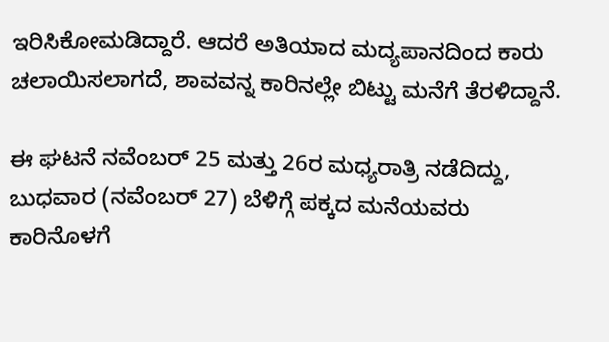ಇರಿಸಿಕೋಮಡಿದ್ದಾರೆ. ಆದರೆ ಅತಿಯಾದ ಮದ್ಯಪಾನದಿಂದ ಕಾರು ಚಲಾಯಿಸಲಾಗದೆ, ಶಾವವನ್ನ ಕಾರಿನಲ್ಲೇ ಬಿಟ್ಟು ಮನೆಗೆ ತೆರಳಿದ್ದಾನೆ.

ಈ ಘಟನೆ ನವೆಂಬರ್ 25 ಮತ್ತು 26ರ ಮಧ್ಯರಾತ್ರಿ ನಡೆದಿದ್ದು, ಬುಧವಾರ (ನವೆಂಬರ್ 27) ಬೆಳಿಗ್ಗೆ ಪಕ್ಕದ ಮನೆಯವರು ಕಾರಿನೊಳಗೆ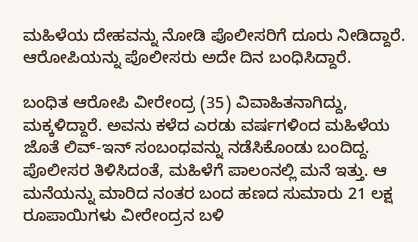ಮಹಿಳೆಯ ದೇಹವನ್ನು ನೋಡಿ ಪೊಲೀಸರಿಗೆ ದೂರು ನೀಡಿದ್ದಾರೆ. ಆರೋಪಿಯನ್ನು ಪೊಲೀಸರು ಅದೇ ದಿನ ಬಂಧಿಸಿದ್ದಾರೆ.

ಬಂಧಿತ ಆರೋಪಿ ವೀರೇಂದ್ರ (35) ವಿವಾಹಿತನಾಗಿದ್ದು, ಮಕ್ಕಳಿದ್ದಾರೆ. ಅವನು ಕಳೆದ ಎರಡು ವರ್ಷಗಳಿಂದ ಮಹಿಳೆಯ ಜೊತೆ ಲಿವ್-ಇನ್ ಸಂಬಂಧವನ್ನು ನಡೆಸಿಕೊಂಡು ಬಂದಿದ್ದ. ಪೊಲೀಸರ ತಿಳಿಸಿದಂತೆ, ಮಹಿಳೆಗೆ ಪಾಲಂನಲ್ಲಿ ಮನೆ ಇತ್ತು. ಆ ಮನೆಯನ್ನು ಮಾರಿದ ನಂತರ ಬಂದ ಹಣದ ಸುಮಾರು 21 ಲಕ್ಷ ರೂಪಾಯಿಗಳು ವೀರೇಂದ್ರನ ಬಳಿ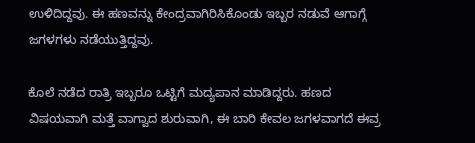ಉಳಿದಿದ್ದವು. ಈ ಹಣವನ್ನು ಕೇಂದ್ರವಾಗಿರಿಸಿಕೊಂಡು ಇಬ್ಬರ ನಡುವೆ ಆಗಾಗ್ಗೆ ಜಗಳಗಳು ನಡೆಯುತ್ತಿದ್ದವು.

ಕೊಲೆ ನಡೆದ ರಾತ್ರಿ ಇಬ್ಬರೂ ಒಟ್ಟಿಗೆ ಮದ್ಯಪಾನ ಮಾಡಿದ್ದರು. ಹಣದ ವಿಷಯವಾಗಿ ಮತ್ತೆ ವಾಗ್ವಾದ ಶುರುವಾಗಿ, ಈ ಬಾರಿ ಕೇವಲ ಜಗಳವಾಗದೆ ಈವ್ರ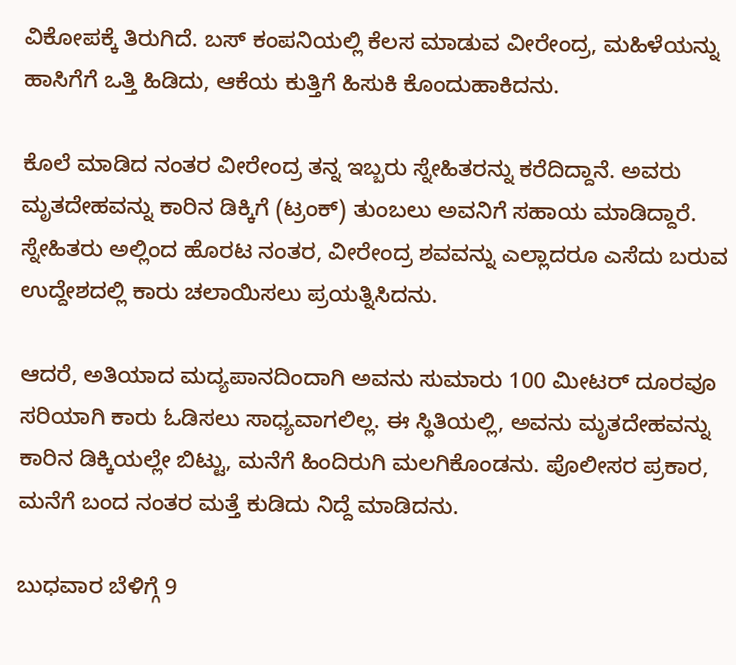ವಿಕೋಪಕ್ಕೆ ತಿರುಗಿದೆ. ಬಸ್ ಕಂಪನಿಯಲ್ಲಿ ಕೆಲಸ ಮಾಡುವ ವೀರೇಂದ್ರ, ಮಹಿಳೆಯನ್ನು ಹಾಸಿಗೆಗೆ ಒತ್ತಿ ಹಿಡಿದು, ಆಕೆಯ ಕುತ್ತಿಗೆ ಹಿಸುಕಿ ಕೊಂದುಹಾಕಿದನು.

ಕೊಲೆ ಮಾಡಿದ ನಂತರ ವೀರೇಂದ್ರ ತನ್ನ ಇಬ್ಬರು ಸ್ನೇಹಿತರನ್ನು ಕರೆದಿದ್ದಾನೆ. ಅವರು ಮೃತದೇಹವನ್ನು ಕಾರಿನ ಡಿಕ್ಕಿಗೆ (ಟ್ರಂಕ್) ತುಂಬಲು ಅವನಿಗೆ ಸಹಾಯ ಮಾಡಿದ್ದಾರೆ. ಸ್ನೇಹಿತರು ಅಲ್ಲಿಂದ ಹೊರಟ ನಂತರ, ವೀರೇಂದ್ರ ಶವವನ್ನು ಎಲ್ಲಾದರೂ ಎಸೆದು ಬರುವ ಉದ್ದೇಶದಲ್ಲಿ ಕಾರು ಚಲಾಯಿಸಲು ಪ್ರಯತ್ನಿಸಿದನು.

ಆದರೆ, ಅತಿಯಾದ ಮದ್ಯಪಾನದಿಂದಾಗಿ ಅವನು ಸುಮಾರು 100 ಮೀಟರ್ ದೂರವೂ ಸರಿಯಾಗಿ ಕಾರು ಓಡಿಸಲು ಸಾಧ್ಯವಾಗಲಿಲ್ಲ. ಈ ಸ್ಥಿತಿಯಲ್ಲಿ, ಅವನು ಮೃತದೇಹವನ್ನು ಕಾರಿನ ಡಿಕ್ಕಿಯಲ್ಲೇ ಬಿಟ್ಟು, ಮನೆಗೆ ಹಿಂದಿರುಗಿ ಮಲಗಿಕೊಂಡನು. ಪೊಲೀಸರ ಪ್ರಕಾರ, ಮನೆಗೆ ಬಂದ ನಂತರ ಮತ್ತೆ ಕುಡಿದು ನಿದ್ದೆ ಮಾಡಿದನು.

ಬುಧವಾರ ಬೆಳಿಗ್ಗೆ 9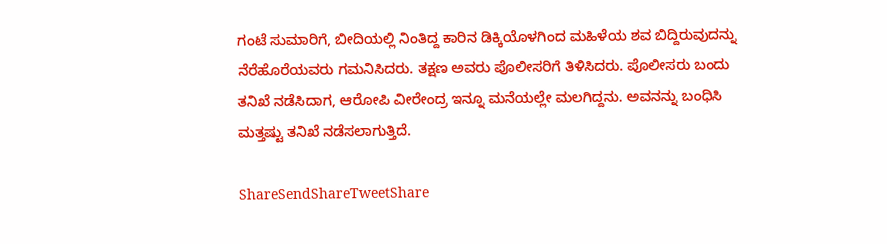ಗಂಟೆ ಸುಮಾರಿಗೆ, ಬೀದಿಯಲ್ಲಿ ನಿಂತಿದ್ದ ಕಾರಿನ ಡಿಕ್ಕಿಯೊಳಗಿಂದ ಮಹಿಳೆಯ ಶವ ಬಿದ್ದಿರುವುದನ್ನು ನೆರೆಹೊರೆಯವರು ಗಮನಿಸಿದರು. ತಕ್ಷಣ ಅವರು ಪೊಲೀಸರಿಗೆ ತಿಳಿಸಿದರು. ಪೊಲೀಸರು ಬಂದು ತನಿಖೆ ನಡೆಸಿದಾಗ, ಆರೋಪಿ ವೀರೇಂದ್ರ ಇನ್ನೂ ಮನೆಯಲ್ಲೇ ಮಲಗಿದ್ದನು. ಅವನನ್ನು ಬಂಧಿಸಿ ಮತ್ತಷ್ಟು ತನಿಖೆ ನಡೆಸಲಾಗುತ್ತಿದೆ.

ShareSendShareTweetShare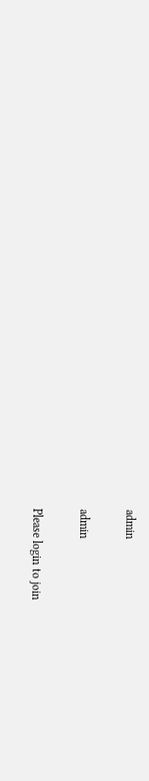admin

admin

Please login to join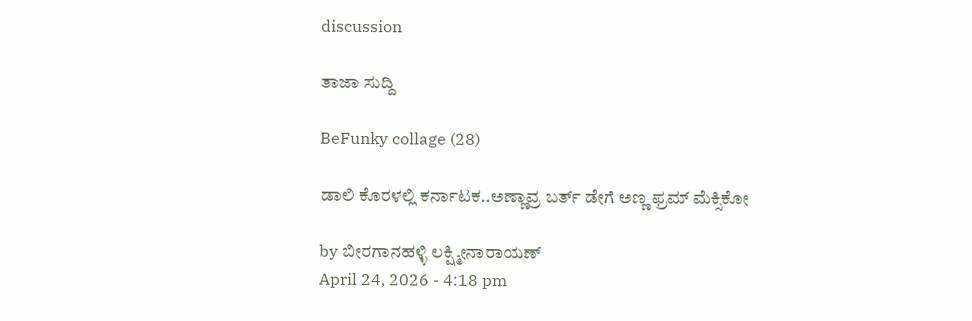discussion

ತಾಜಾ ಸುದ್ದಿ

BeFunky collage (28)

ಡಾಲಿ ಕೊರಳಲ್ಲಿ ಕರ್ನಾಟಕ..ಅಣ್ಣಾವ್ರ ಬರ್ತ್ ಡೇಗೆ ಅಣ್ಣ ಫ್ರಮ್ ಮೆಕ್ಸಿಕೋ

by ಬೀರಗಾನಹಳ್ಳಿ ಲಕ್ಷ್ಮೀನಾರಾಯಣ್
April 24, 2026 - 4:18 pm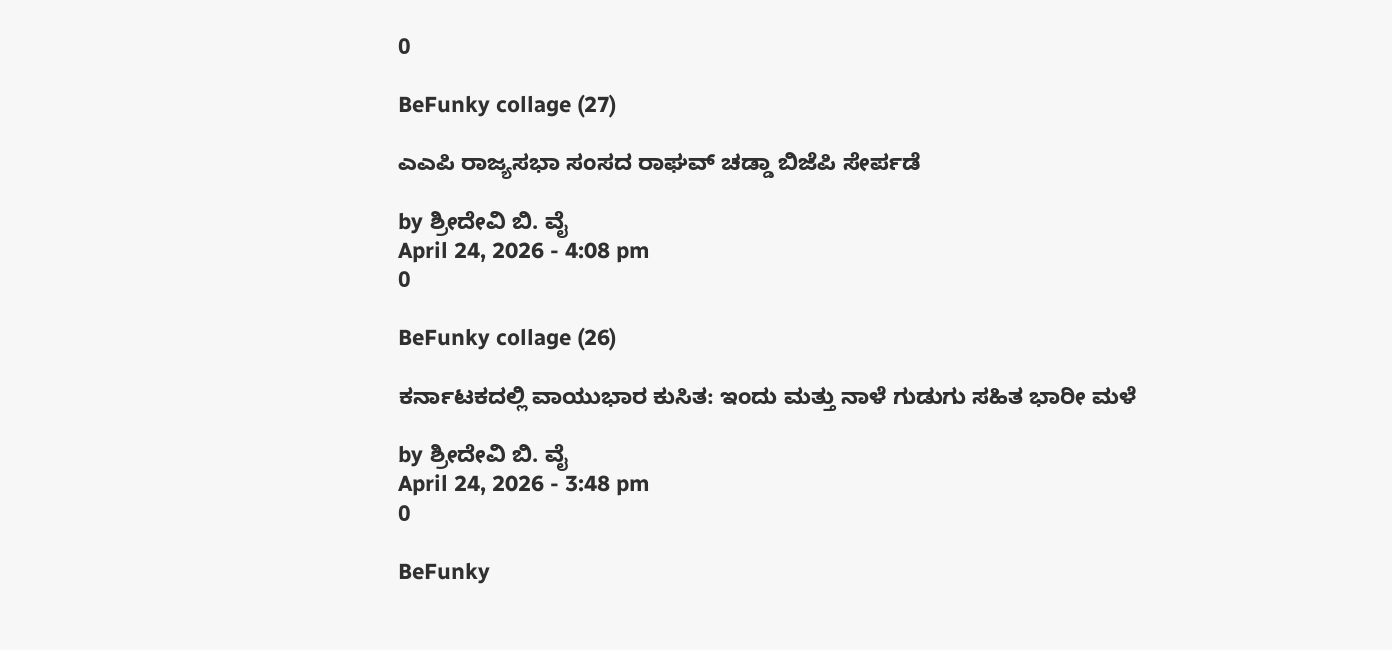0

BeFunky collage (27)

ಎಎಪಿ ರಾಜ್ಯಸಭಾ ಸಂಸದ ರಾಘವ್ ಚಡ್ಡಾ ಬಿಜೆಪಿ ಸೇರ್ಪಡೆ

by ಶ್ರೀದೇವಿ ಬಿ. ವೈ
April 24, 2026 - 4:08 pm
0

BeFunky collage (26)

ಕರ್ನಾಟಕದಲ್ಲಿ ವಾಯುಭಾರ ಕುಸಿತ: ಇಂದು ಮತ್ತು ನಾಳೆ ಗುಡುಗು ಸಹಿತ ಭಾರೀ ಮಳೆ

by ಶ್ರೀದೇವಿ ಬಿ. ವೈ
April 24, 2026 - 3:48 pm
0

BeFunky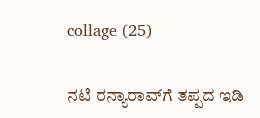collage (25)

ನಟಿ ರನ್ಯಾರಾವ್‌‌‌ಗೆ ತಪ್ಪದ ಇಡಿ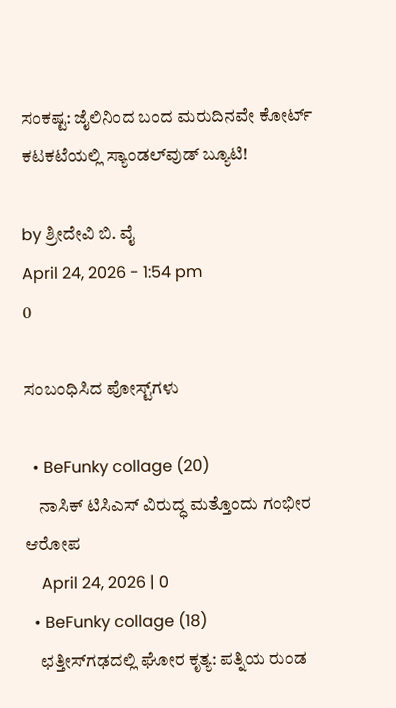ಸಂಕಷ್ಟ: ಜೈಲಿನಿಂದ ಬಂದ ಮರುದಿನವೇ ಕೋರ್ಟ್ ಕಟಕಟೆಯಲ್ಲಿ ಸ್ಯಾಂಡಲ್‌ವುಡ್ ಬ್ಯೂಟಿ!

by ಶ್ರೀದೇವಿ ಬಿ. ವೈ
April 24, 2026 - 1:54 pm
0

ಸಂಬಂಧಿಸಿದ ಪೋಸ್ಟ್‌ಗಳು

  • BeFunky collage (20)
    ನಾಸಿಕ್ ಟಿಸಿಎಸ್ ವಿರುದ್ಧ ಮತ್ತೊಂದು ಗಂಭೀರ ಆರೋಪ
    April 24, 2026 | 0
  • BeFunky collage (18)
    ಛತ್ತೀಸ್‌ಗಢದಲ್ಲಿ ಘೋರ ಕೃತ್ಯ: ಪತ್ನಿಯ ರುಂಡ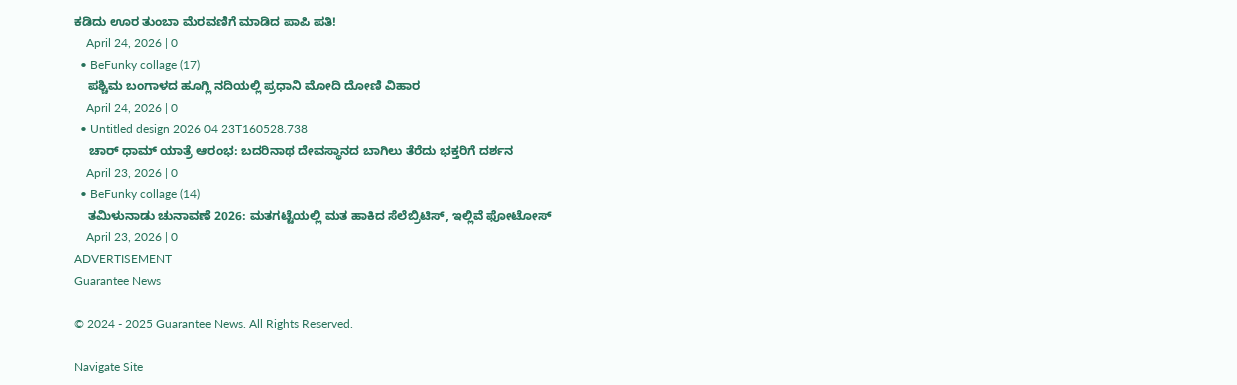ಕಡಿದು ಊರ ತುಂಬಾ ಮೆರವಣಿಗೆ ಮಾಡಿದ ಪಾಪಿ ಪತಿ!
    April 24, 2026 | 0
  • BeFunky collage (17)
    ಪಶ್ಚಿಮ ಬಂಗಾಳದ ಹೂಗ್ಲಿ ನದಿಯಲ್ಲಿ ಪ್ರಧಾನಿ ಮೋದಿ ದೋಣಿ ವಿಹಾರ
    April 24, 2026 | 0
  • Untitled design 2026 04 23T160528.738
    ಚಾರ್ ಧಾಮ್ ಯಾತ್ರೆ ಆರಂಭ: ಬದರಿನಾಥ ದೇವಸ್ಥಾನದ ಬಾಗಿಲು ತೆರೆದು ಭಕ್ತರಿಗೆ ದರ್ಶನ
    April 23, 2026 | 0
  • BeFunky collage (14)
    ತಮಿಳುನಾಡು ಚುನಾವಣೆ 2026: ಮತಗಟ್ಟೆಯಲ್ಲಿ ಮತ ಹಾಕಿದ ಸೆಲೆಬ್ರಿಟಿಸ್, ಇಲ್ಲಿವೆ ಫೋಟೋಸ್
    April 23, 2026 | 0
ADVERTISEMENT
Guarantee News

© 2024 - 2025 Guarantee News. All Rights Reserved.

Navigate Site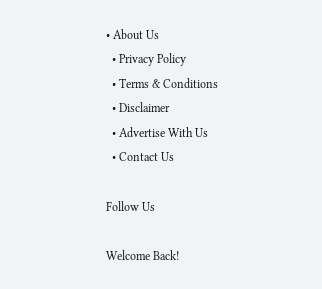• About Us
  • Privacy Policy
  • Terms & Conditions
  • Disclaimer
  • Advertise With Us
  • Contact Us

Follow Us

Welcome Back!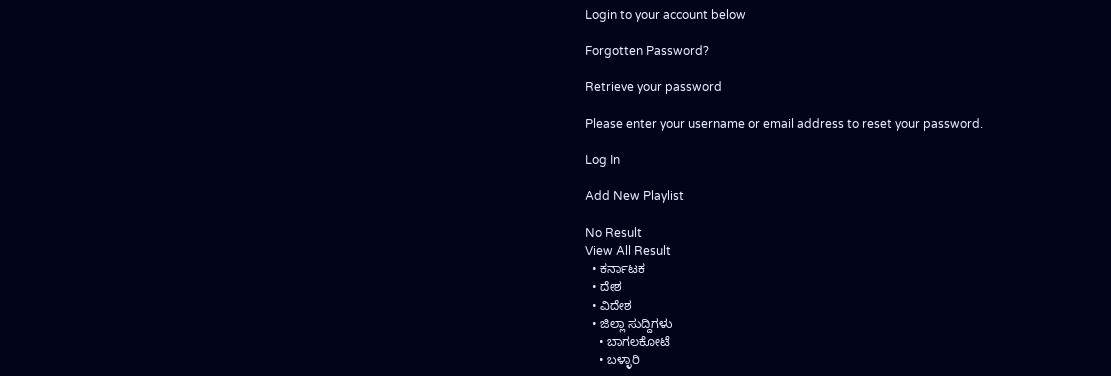Login to your account below

Forgotten Password?

Retrieve your password

Please enter your username or email address to reset your password.

Log In

Add New Playlist

No Result
View All Result
  • ಕರ್ನಾಟಕ
  • ದೇಶ
  • ವಿದೇಶ
  • ಜಿಲ್ಲಾ ಸುದ್ದಿಗಳು
    • ಬಾಗಲಕೋಟೆ
    • ಬಳ್ಳಾರಿ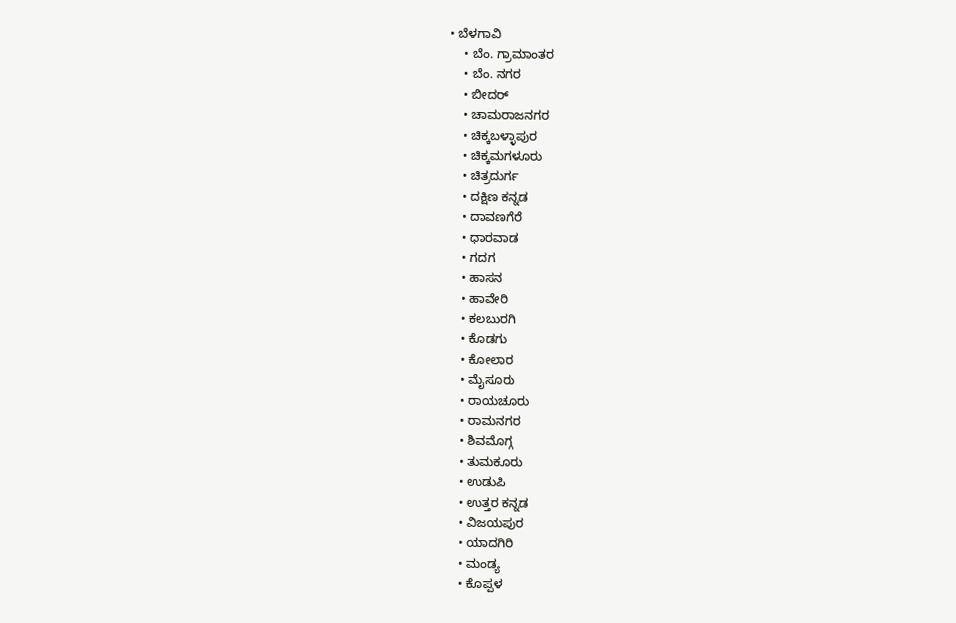• ಬೆಳಗಾವಿ
    • ಬೆಂ. ಗ್ರಾಮಾಂತರ
    • ಬೆಂ. ನಗರ
    • ಬೀದರ್
    • ಚಾಮರಾಜನಗರ
    • ಚಿಕ್ಕಬಳ್ಳಾಪುರ
    • ಚಿಕ್ಕಮಗಳೂರು
    • ಚಿತ್ರದುರ್ಗ
    • ದಕ್ಷಿಣ ಕನ್ನಡ
    • ದಾವಣಗೆರೆ
    • ಧಾರವಾಡ
    • ಗದಗ
    • ಹಾಸನ
    • ಹಾವೇರಿ
    • ಕಲಬುರಗಿ
    • ಕೊಡಗು
    • ಕೋಲಾರ
    • ಮೈಸೂರು
    • ರಾಯಚೂರು
    • ರಾಮನಗರ
    • ಶಿವಮೊಗ್ಗ
    • ತುಮಕೂರು
    • ಉಡುಪಿ
    • ಉತ್ತರ ಕನ್ನಡ
    • ವಿಜಯಪುರ
    • ಯಾದಗಿರಿ
    • ಮಂಡ್ಯ
    • ಕೊಪ್ಪಳ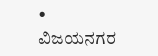• ವಿಜಯನಗರ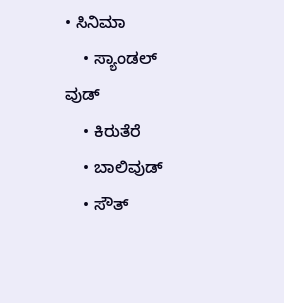• ಸಿನಿಮಾ
    • ಸ್ಯಾಂಡಲ್ ವುಡ್
    • ಕಿರುತೆರೆ
    • ಬಾಲಿವುಡ್
    • ಸೌತ್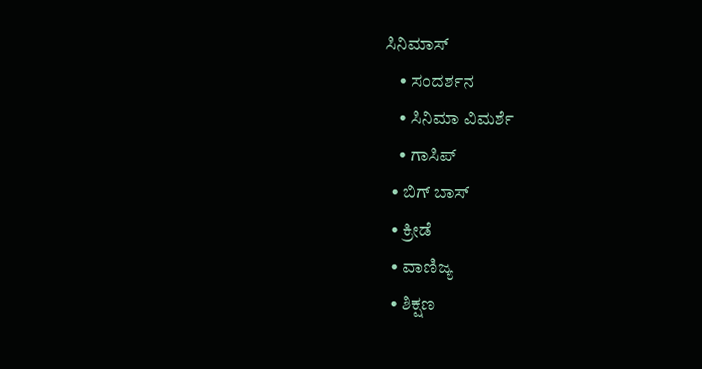ಸಿನಿಮಾಸ್
    • ಸಂದರ್ಶನ
    • ಸಿನಿಮಾ ವಿಮರ್ಶೆ
    • ಗಾಸಿಪ್
  • ಬಿಗ್ ಬಾಸ್
  • ಕ್ರೀಡೆ
  • ವಾಣಿಜ್ಯ
  • ಶಿಕ್ಷಣ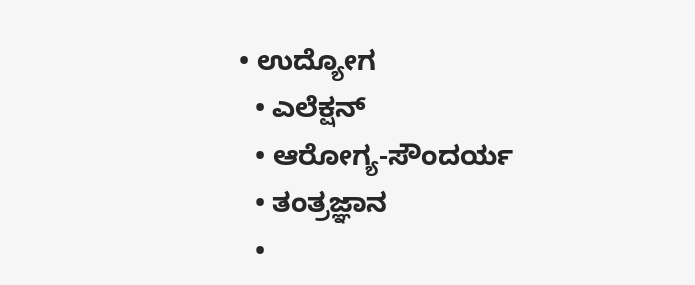• ಉದ್ಯೋಗ
  • ಎಲೆಕ್ಷನ್
  • ಆರೋಗ್ಯ-ಸೌಂದರ್ಯ
  • ತಂತ್ರಜ್ಞಾನ
  •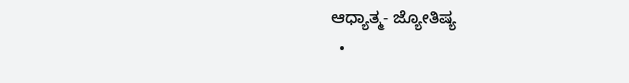ಆಧ್ಯಾತ್ಮ- ಜ್ಯೋತಿಷ್ಯ
  •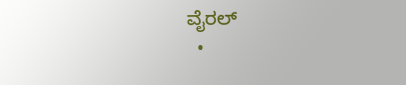ವೈರಲ್
  •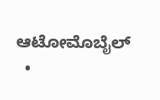ಆಟೋಮೊಬೈಲ್
  •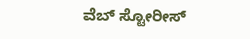ವೆಬ್ ಸ್ಟೋರೀಸ್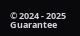© 2024 - 2025 Guarantee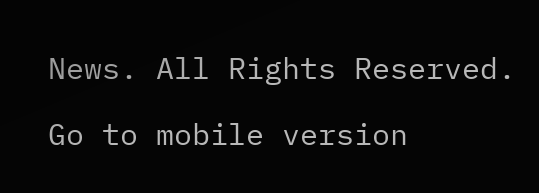News. All Rights Reserved.

Go to mobile version